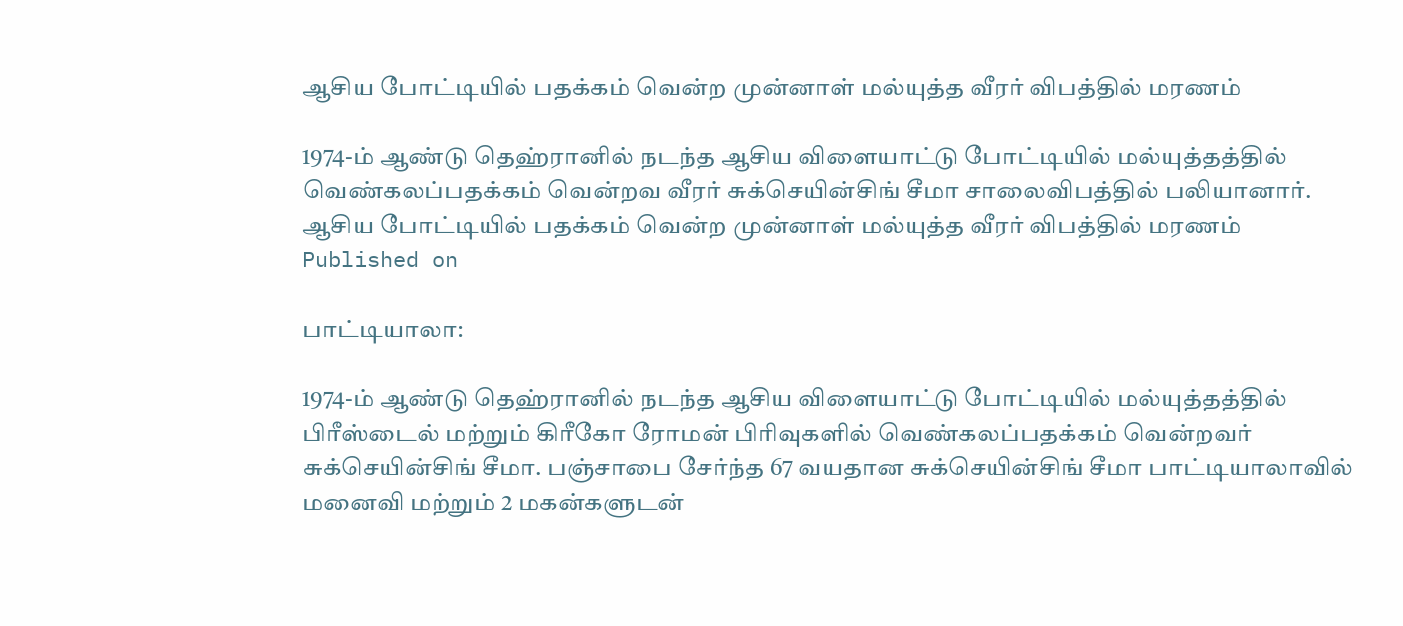ஆசிய போட்டியில் பதக்கம் வென்ற முன்னாள் மல்யுத்த வீரர் விபத்தில் மரணம்

1974-ம் ஆண்டு தெஹ்ரானில் நடந்த ஆசிய விளையாட்டு போட்டியில் மல்யுத்தத்தில் வெண்கலப்பதக்கம் வென்றவ வீரர் சுக்செயின்சிங் சீமா சாலைவிபத்தில் பலியானார்.
ஆசிய போட்டியில் பதக்கம் வென்ற முன்னாள் மல்யுத்த வீரர் விபத்தில் மரணம்
Published on

பாட்டியாலா:

1974-ம் ஆண்டு தெஹ்ரானில் நடந்த ஆசிய விளையாட்டு போட்டியில் மல்யுத்தத்தில் பிரீஸ்டைல் மற்றும் கிரீகோ ரோமன் பிரிவுகளில் வெண்கலப்பதக்கம் வென்றவர் சுக்செயின்சிங் சீமா. பஞ்சாபை சேர்ந்த 67 வயதான சுக்செயின்சிங் சீமா பாட்டியாலாவில் மனைவி மற்றும் 2 மகன்களுடன்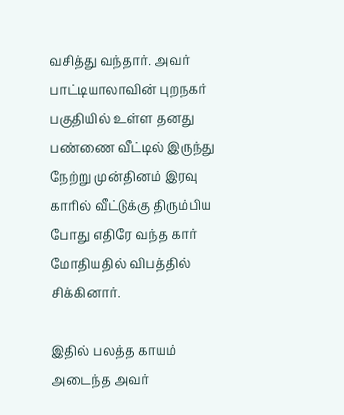வசித்து வந்தார். அவர் பாட்டியாலாவின் புறநகர் பகுதியில் உள்ள தனது பண்ணை வீட்டில் இருந்து நேற்று முன்தினம் இரவு காரில் வீட்டுக்கு திரும்பிய போது எதிரே வந்த கார் மோதியதில் விபத்தில் சிக்கினார்.

இதில் பலத்த காயம் அடைந்த அவர்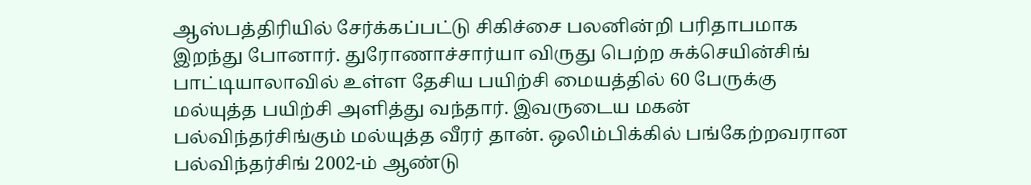ஆஸ்பத்திரியில் சேர்க்கப்பட்டு சிகிச்சை பலனின்றி பரிதாபமாக இறந்து போனார். துரோணாச்சார்யா விருது பெற்ற சுக்செயின்சிங் பாட்டியாலாவில் உள்ள தேசிய பயிற்சி மையத்தில் 60 பேருக்கு மல்யுத்த பயிற்சி அளித்து வந்தார். இவருடைய மகன் பல்விந்தர்சிங்கும் மல்யுத்த வீரர் தான். ஒலிம்பிக்கில் பங்கேற்றவரான பல்விந்தர்சிங் 2002-ம் ஆண்டு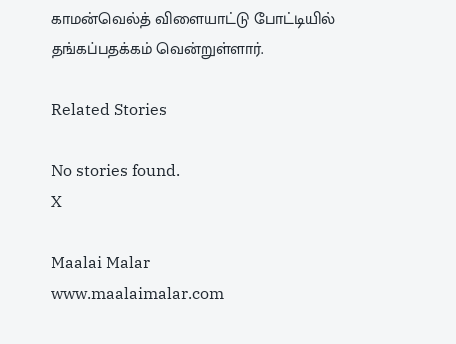காமன்வெல்த் விளையாட்டு போட்டியில் தங்கப்பதக்கம் வென்றுள்ளார்.

Related Stories

No stories found.
X

Maalai Malar
www.maalaimalar.com